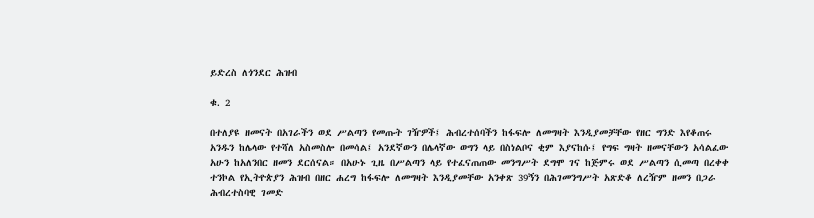ይድረስ ለጎንደር ሕዝብ

ቁ. 2

በተለያዩ ዘመናት በአገራችን ወደ ሥልጣን የመጡት ገዥዎች፤ ሕብረተሰባችን ከፋፍሎ ለመግዛት እንዲያመቻቸው የዘር ግንድ እየቆጠሩ አንዱን ከሌላው የተሻለ አስመስሎ በመሳል፤ አንደኛውን በሌላኛው ወግን ላይ በስነልቦና ቂም እያናከሱ፤ የግፍ ግዛት ዘመናቸውን አሳልፈው አሁን ከአለንበር ዘመን ደርሰናል። በአሁኑ ጊዜ በሥልጣን ላይ የተፈናጠጠው መንግሥት ደግሞ ገና ከጅምሩ ወደ ሥልጣን ሲመጣ በረቀቀ ተንኮል የኢትዮጵያን ሕዝብ በዘር ሐረግ ከፋፍሎ ለመግዛት እንዲያመቸው አንቀጽ 39ኝን በሕገመንግሥት አጽድቆ ለረዥም ዘመን በጋራ ሕብረተስባዊ ገመድ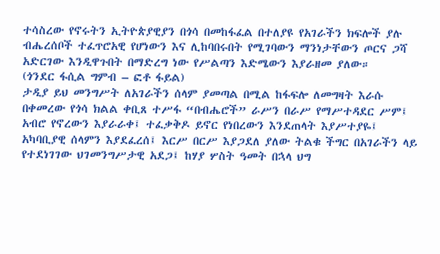ተሳስረው የኖሩትን ኢትዮጵያዊያን በጎሳ በመከፋፈል በተለያዩ የአገራችን ክፍሎች ያሉ ብሔረሰቦች ተፈጥሮአዊ የሆነውን እና ሊከባበሩበት የሚገባውን ማንነታቸውን ጦርና ጋሻ አድርገው እንዲዋጉበት በማድረግ ነው የሥልጣን እድሜውን እያራዘመ ያለው።
(ጎንደር ፋሲል ግምብ – ፎቶ ፋይል)
ታዲያ ይህ መንግሥት ለአገራችን ሰላም ያመጣል በሚል ከፋፍሎ ለመግዛት እራሱ በቀመረው የጎሳ ክልል ቀቢጸ ተሥፋ “በብሔሮች” ራሥን በራሥ የማሥተዳደር ሥም፤ አብሮ የኖረውን እያራራቀ፤ ተፈቃቅዶ ይኖር የነበረውን እንደጠላት እያሥተያዬ፤ አካባቢያዊ ሰላምን እያደፈረሰ፤ እርሥ በርሥ እያጋደለ ያለው ትልቁ ችግር በአገራችን ላይ የተደነገገው ህገመንግሥታዊ አደጋ፤ ከሃያ ሦስት ዓመት በኋላ ህግ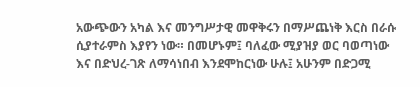አውጭውን አካል እና መንግሥታዊ መዋቅሩን በማሥጨነቅ እርስ በራሱ ሲያተራምስ እያየን ነው። በመሆኑም፤ ባለፈው ሚያዝያ ወር ባወጣነው እና በድህረ-ገጽ ለማሳነበብ እንደሞከርነው ሁሉ፤ አሁንም በድጋሚ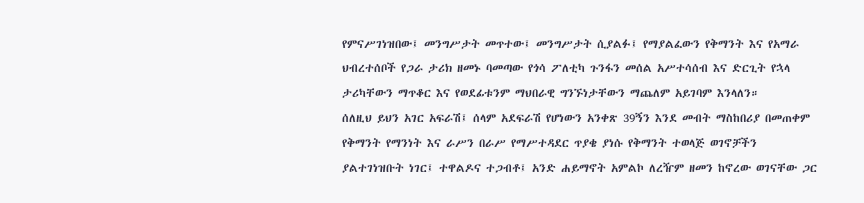የምናሥገነዝበው፤ መንግሥታት መጥተው፤ መንግሥታት ሲያልፉ፤ የማያልፈውን የቅማንት እና የአማራ ህብረተሰቦች የጋራ ታሪክ ዘመኑ ባመጣው የጎሳ ፖለቲካ ጉንፋን መሰል አሥተሳሰብ እና ድርጊት የኋላ ታሪካቸውን ማጥቆር እና የወደፊቱንም ማህበራዊ ግንኙነታቸውን ማጨለም አይገባም እንላለን።
ሰለዚህ ይህን አገር አፍራሽ፤ ሰላም አደፍራሽ የሆነውን አንቀጽ 39ኝን እንደ መብት ማስከበሪያ በመጠቀም የቅማንት የማንነት እና ራሥን በራሥ የማሥተዳደር ጥያቄ ያነሱ የቅማንት ተወላጅ ወገኖቻችን ያልተገነዝቡት ነገር፤ ተዋልዶና ተጋብቶ፤ አንድ ሐይማኖት አምልኮ ለረዥም ዘመን ከኖረው ወገናቸው ጋር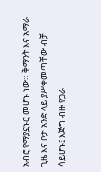አብሮ የማያኗኑር መሆኑ ነው። ቅማንት እና አማራ ጊዜ እና ቦታ አንድ ላይ ያሥቀመጣቸው ብቻ ሳይሆኑ፤ እጅግ ብዙ የጋራ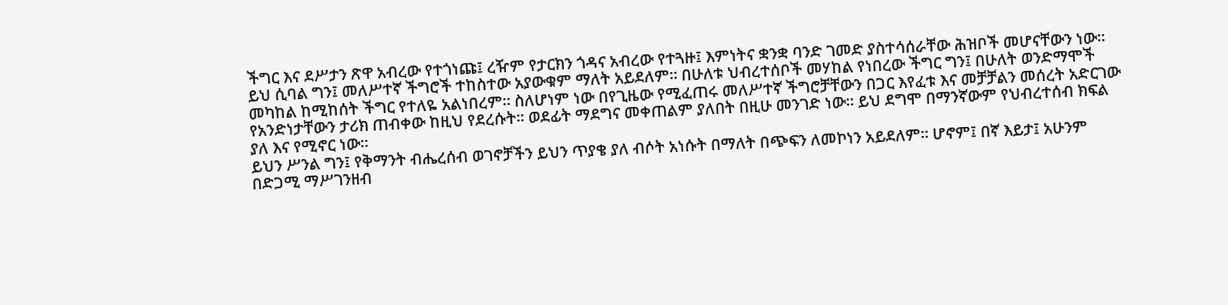ችግር እና ደሥታን ጽዋ አብረው የተጎነጩ፤ ረዥም የታርክን ጎዳና አብረው የተጓዙ፤ እምነትና ቋንቋ ባንድ ገመድ ያስተሳሰራቸው ሕዝቦች መሆናቸውን ነው። ይህ ሲባል ግን፤ መለሥተኛ ችግሮች ተከስተው አያውቁም ማለት አይደለም። በሁለቱ ህብረተሰቦች መሃከል የነበረው ችግር ግን፤ በሁለት ወንድማሞች መካከል ከሚከሰት ችግር የተለዬ አልነበረም። ስለሆነም ነው በየጊዜው የሚፈጠሩ መለሥተኛ ችግሮቻቸውን በጋር እየፈቱ እና መቻቻልን መሰረት አድርገው የአንድነታቸውን ታሪክ ጠብቀው ከዚህ የደረሱት። ወደፊት ማደግና መቀጠልም ያለበት በዚሁ መንገድ ነው። ይህ ደግሞ በማንኛውም የህብረተሰብ ክፍል ያለ እና የሚኖር ነው።
ይህን ሥንል ግን፤ የቅማንት ብሔረሰብ ወገኖቻችን ይህን ጥያቄ ያለ ብሶት አነሱት በማለት በጭፍን ለመኮነን አይደለም። ሆኖም፤ በኛ እይታ፤ አሁንም በድጋሚ ማሥገንዘብ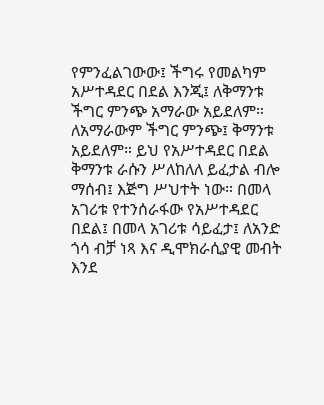የምንፈልገውው፤ ችግሩ የመልካም አሥተዳደር በደል እንጂ፤ ለቅማንቱ ችግር ምንጭ አማራው አይደለም። ለአማራውም ችግር ምንጭ፤ ቅማንቱ አይደለም። ይህ የአሥተዳደር በደል ቅማንቱ ራሱን ሥለከለለ ይፈታል ብሎ ማሰብ፤ እጅግ ሥህተት ነው። በመላ አገሪቱ የተንሰራፋው የአሥተዳደር በደል፤ በመላ አገሪቱ ሳይፈታ፤ ለአንድ ጎሳ ብቻ ነጻ እና ዲሞክራሲያዊ መብት እንደ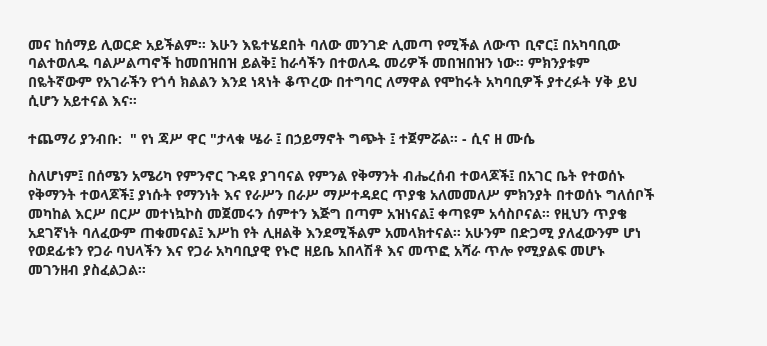መና ከሰማይ ሊወርድ አይችልም። እሁን እዬተሄደበት ባለው መንገድ ሊመጣ የሚችል ለውጥ ቢኖር፤ በአካባቢው ባልተወለዱ ባልሥልጣኖች ከመበዝበዝ ይልቅ፤ ከራሳችን በተወለዱ መሪዎች መበዝበዝን ነው። ምክንያቱም በዬትኛውም የአገራችን የጎሳ ክልልን እንደ ነጻነት ቆጥረው በተግባር ለማዋል የሞከሩት አካባቢዎች ያተረፉት ሃቅ ይህ ሲሆን አይተናል እና።

ተጨማሪ ያንብቡ:  " የነ ጃሥ ዋር "ታላቁ ሤራ ፤ በኃይማኖት ግጭት ፤ ተጀምሯል። - ሲና ዘ ሙሴ

ስለሆነም፤ በሰሜን አሜሪካ የምንኖር ጉዳዩ ያገባናል የምንል የቅማንት ብሔረሰብ ተወላጆች፤ በአገር ቤት የተወሰኑ የቅማንት ተወላጆች፤ ያነሱት የማንነት እና የራሥን በራሥ ማሥተዳደር ጥያቄ አለመመለሥ ምክንያት በተወሰኑ ግለሰቦች መካከል እርሥ በርሥ መተነኳኮስ መጀመሩን ሰምተን እጅግ በጣም አዝነናል፤ ቀጣዩም አሳስቦናል። የዚህን ጥያቄ አደገኛነት ባለፈውም ጠቁመናል፤ እሥከ የት ሊዘልቅ እንደሚችልም አመላክተናል። አሁንም በድጋሚ ያለፈውንም ሆነ የወደፊቱን የጋራ ባህላችን እና የጋራ አካባቢያዊ የኑሮ ዘይቤ አበላሽቶ እና መጥፎ አሻራ ጥሎ የሚያልፍ መሆኑ መገንዘብ ያስፈልጋል።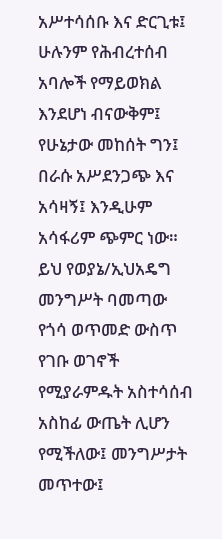አሥተሳሰቡ እና ድርጊቱ፤ ሁሉንም የሕብረተሰብ አባሎች የማይወክል እንደሆነ ብናውቅም፤ የሁኔታው መከሰት ግን፤ በራሱ አሥደንጋጭ እና አሳዛኝ፤ እንዲሁም አሳፋሪም ጭምር ነው። ይህ የወያኔ/ኢህአዴግ መንግሥት ባመጣው የጎሳ ወጥመድ ውስጥ የገቡ ወገኖች የሚያራምዱት አስተሳሰብ አስከፊ ውጤት ሊሆን የሚችለው፤ መንግሥታት መጥተው፤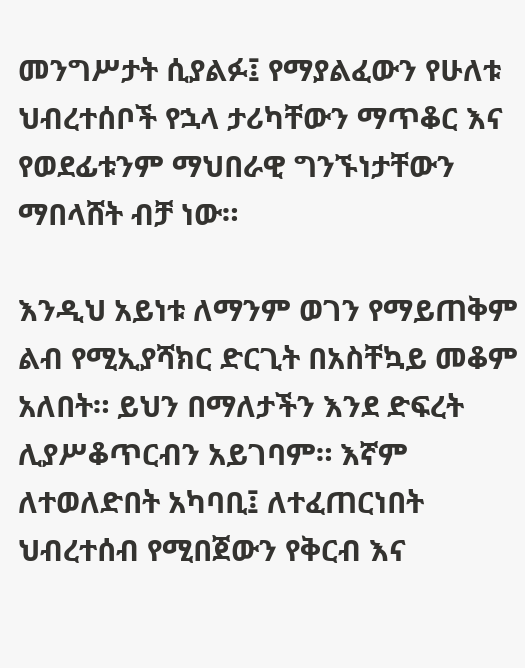መንግሥታት ሲያልፉ፤ የማያልፈውን የሁለቱ ህብረተሰቦች የኋላ ታሪካቸውን ማጥቆር እና የወደፊቱንም ማህበራዊ ግንኙነታቸውን ማበላሸት ብቻ ነው።

እንዲህ አይነቱ ለማንም ወገን የማይጠቅም ልብ የሚኢያሻክር ድርጊት በአስቸኳይ መቆም አለበት። ይህን በማለታችን እንደ ድፍረት ሊያሥቆጥርብን አይገባም። እኛም ለተወለድበት አካባቢ፤ ለተፈጠርነበት ህብረተሰብ የሚበጀውን የቅርብ እና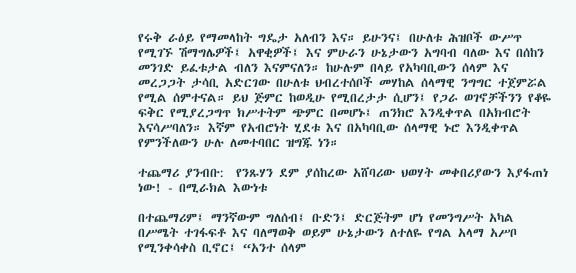የሩቅ ራዕይ የማመላከት ግዴታ አለብን እና። ይሁንና፤ በሁለቱ ሕዝቦች ውሥጥ የሚገኙ ሽማግሌዎች፤ አዋቂዎች፤ እና ምሁራን ሁኔታውን አግባብ ባለው እና በሰከን መንገድ ይፈቱታል ብለን እናምናለን። ከሁሉም በላይ የአካባቢውን ሰላም እና መረጋጋት ታሳቢ አድርገው በሁለቱ ህብረተሰቦች መሃከል ሰላማዊ ንግግር ተጀምሯል የሚል ሰምተናል። ይህ ጅምር ከወዲሁ የሚበረታታ ሲሆን፤ የጋራ ወገኖቻችንን የቆዬ ፍቅር የሚያረጋግጥ ክሥተትም ጭምር በመሆኑ፤ ጠንክሮ እንዲቀጥል በአክብሮት እናሳሥባለን። እኛም የአብሮነት ሂደቱ እና በአካባቢው ሰላማዊ ኑሮ እንዲቀጥል የምንችለውን ሁሉ ለመተባበር ዝግጁ ነን።

ተጨማሪ ያንብቡ:  የንጹሃን ደም ያሰከረው አሸባሪው ህወሃት መቀበሪያውን እያፋጠነ ነው! - በሚራክል እውነቱ

በተጨማሪም፤ ማንኛውም ግለሰብ፤ ቡድን፤ ድርጅትም ሆነ የመንግሥት አካል በሥሜት ተገፋፍቶ እና ባለማወቅ ወይም ሁኔታውን ለተለዬ የግል አላማ አሥቦ የሚንቀሳቀስ ቢኖር፤ “አንተ ሰላም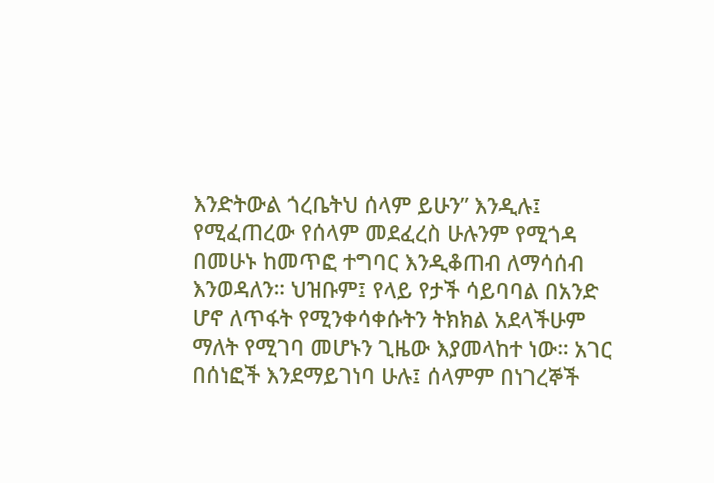እንድትውል ጎረቤትህ ሰላም ይሁን” እንዲሉ፤ የሚፈጠረው የሰላም መደፈረስ ሁሉንም የሚጎዳ በመሁኑ ከመጥፎ ተግባር እንዲቆጠብ ለማሳሰብ እንወዳለን። ህዝቡም፤ የላይ የታች ሳይባባል በአንድ ሆኖ ለጥፋት የሚንቀሳቀሱትን ትክክል አደላችሁም ማለት የሚገባ መሆኑን ጊዜው እያመላከተ ነው። አገር በሰነፎች እንደማይገነባ ሁሉ፤ ሰላምም በነገረኞች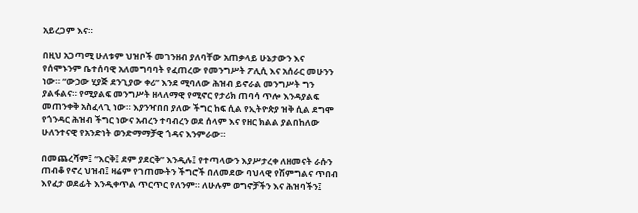አይረጋም እና።

በዚህ አጋጣሚ ሁለቱም ህዝቦች መገንዘብ ያለባቸው አጠቃላይ ሁኔታውን እና የሰሞኑንም ቤተሰባዊ አለመግባባት የፈጠረው የመንግሥት ፖሊሲ እና አሰራር መሁንን ነው። “ውኃው ሂያጅ ደንጊያው ቀሪ” እንደ ሚባለው ሕዝብ ይኖራል መንግሥት ግን ያልፋልና። የሚያልፍ መንግሥት ዘላለማዊ የሚኖር የታሪክ ጠባሳ ጥሎ እንዳያልፍ መጠንቀቅ አስፈላጊ ነው። እያንዣበበ ያለው ችግር ከፍ ሲል የኢትዮጵያ ዝቅ ሲል ደግሞ የጎንዳር ሕዝብ ችግር ነውና አብረን ተባብረን ወደ ሰላም እና የዘር ክልል ያልበከለው ሁለንተናዊ የአንድነት ወንድማማቻዊ ጎዳና እንምራው።

በመጨረሻም፤ “እርቅ፤ ደም ያደርቅ” እንዲሉ፤ የተጣላውን እያሥታረቀ ለዘመናት ራሱን ጠብቆ የኖረ ህዝብ፤ ዛሬም የገጠሙትን ችግሮች በለመደው ባህላዊ የሽምግልና ጥበብ እየፈታ ወደፊት እንዲቀጥል ጥርጥር የለንም። ለሁሉም ወግኖቻችን እና ሕዝባችን፤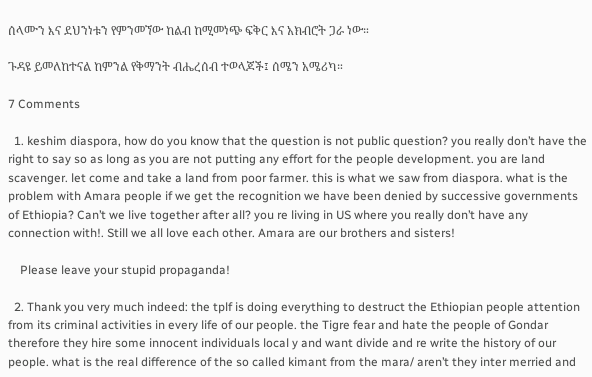ሰላሙን እና ደህንነቱን የምንመኘው ከልብ ከሚመነጭ ፍቅር እና አክብሮት ጋራ ነው።

ጉዳዩ ይመለከተናል ከምንል የቅማንት ብሔረሰብ ተወላጆች፤ ሰሜን አሜሪካ።

7 Comments

  1. keshim diaspora, how do you know that the question is not public question? you really don’t have the right to say so as long as you are not putting any effort for the people development. you are land scavenger. let come and take a land from poor farmer. this is what we saw from diaspora. what is the problem with Amara people if we get the recognition we have been denied by successive governments of Ethiopia? Can’t we live together after all? you re living in US where you really don’t have any connection with!. Still we all love each other. Amara are our brothers and sisters!

    Please leave your stupid propaganda!

  2. Thank you very much indeed: the tplf is doing everything to destruct the Ethiopian people attention from its criminal activities in every life of our people. the Tigre fear and hate the people of Gondar therefore they hire some innocent individuals local y and want divide and re write the history of our people. what is the real difference of the so called kimant from the mara/ aren’t they inter merried and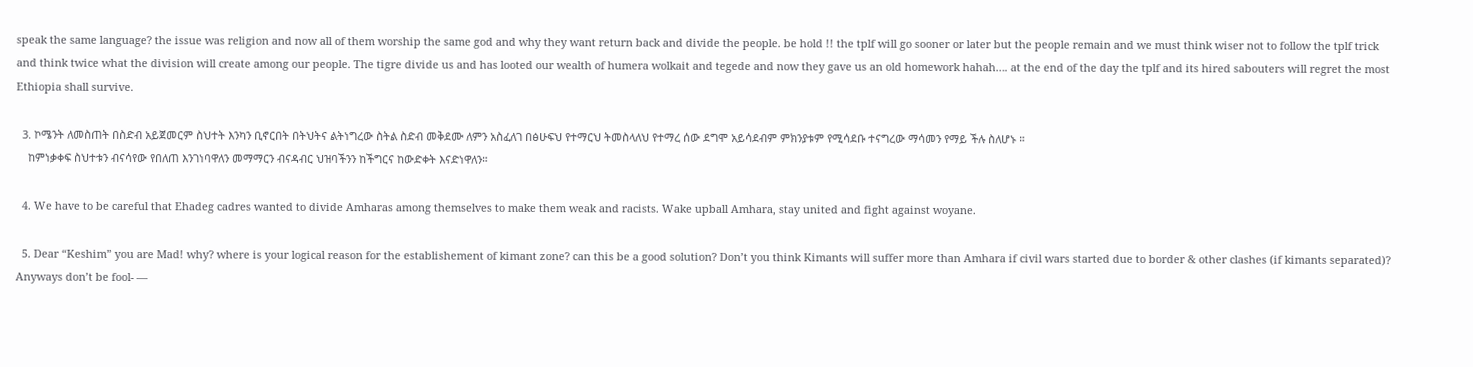speak the same language? the issue was religion and now all of them worship the same god and why they want return back and divide the people. be hold !! the tplf will go sooner or later but the people remain and we must think wiser not to follow the tplf trick and think twice what the division will create among our people. The tigre divide us and has looted our wealth of humera wolkait and tegede and now they gave us an old homework hahah…. at the end of the day the tplf and its hired sabouters will regret the most Ethiopia shall survive.

  3. ኮሜንት ለመስጠት በስድብ አይጀመርም ስህተት እንካን ቢኖርበት በትህትና ልትነግረው ስትል ስድብ መቅደሙ ለምን አስፈለገ በፅሁፍህ የተማርህ ትመስላለህ የተማረ ሰው ደግሞ አይሳደብም ምክንያቱም የሚሳደቡ ተናግረው ማሳመን የማይ ችሉ ስለሆኑ ።
    ከምነቃቀፍ ስህተቱን ብናሳየው የበለጠ እንገነባዋለን መማማርን ብናዳብር ህዝባችንን ከችግርና ከውድቀት እናድነዋለን።

  4. We have to be careful that Ehadeg cadres wanted to divide Amharas among themselves to make them weak and racists. Wake upball Amhara, stay united and fight against woyane.

  5. Dear “Keshim” you are Mad! why? where is your logical reason for the establishement of kimant zone? can this be a good solution? Don’t you think Kimants will suffer more than Amhara if civil wars started due to border & other clashes (if kimants separated)? Anyways don’t be fool- —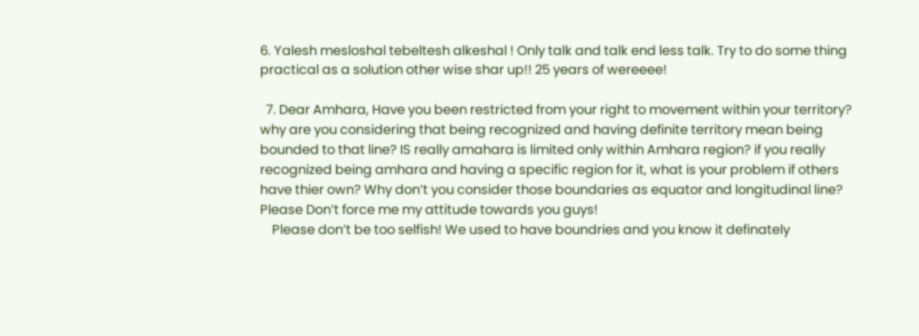6. Yalesh mesloshal tebeltesh alkeshal ! Only talk and talk end less talk. Try to do some thing practical as a solution other wise shar up!! 25 years of wereeee!

  7. Dear Amhara, Have you been restricted from your right to movement within your territory? why are you considering that being recognized and having definite territory mean being bounded to that line? IS really amahara is limited only within Amhara region? if you really recognized being amhara and having a specific region for it, what is your problem if others have thier own? Why don’t you consider those boundaries as equator and longitudinal line? Please Don’t force me my attitude towards you guys!
    Please don’t be too selfish! We used to have boundries and you know it definately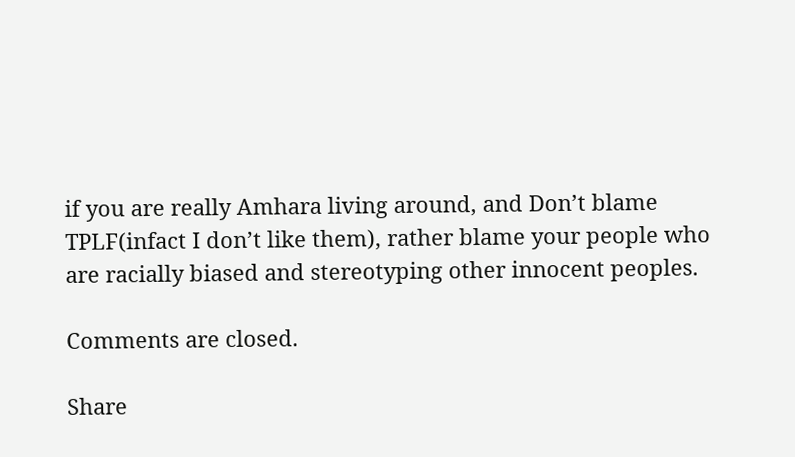if you are really Amhara living around, and Don’t blame TPLF(infact I don’t like them), rather blame your people who are racially biased and stereotyping other innocent peoples.

Comments are closed.

Share